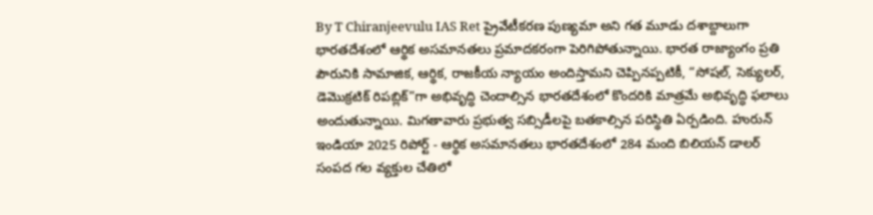By T Chiranjeevulu IAS Ret ప్రైవేటీకరణ పుణ్యమా అని గత మూడు దశాబ్దాలుగా భారతదేశంలో ఆర్థిక అసమానతలు ప్రమాదకరంగా పెరిగిపోతున్నాయి. భారత రాజ్యాంగం ప్రతి పౌరునికి సామాజిక, ఆర్థిక, రాజకీయ న్యాయం అందిస్తామని చెప్పినప్పటికీ, “సోషల్, సెక్యులర్, డెమొక్రటిక్ రిపబ్లిక్”గా అభివృద్ధి చెందాల్సిన భారతదేశంలో కొందరికి మాత్రమే అభివృద్ధి ఫలాలు అందుతున్నాయి. మిగతావారు ప్రభుత్వ సబ్సిడీలపై బతకాల్సిన పరిస్థితి ఏర్పడింది. హురున్ ఇండియా 2025 రిపోర్ట్ - ఆర్థిక అసమానతలు భారతదేశంలో 284 మంది బిలియన్ డాలర్ సంపద గల వ్యక్తుల చేతిలో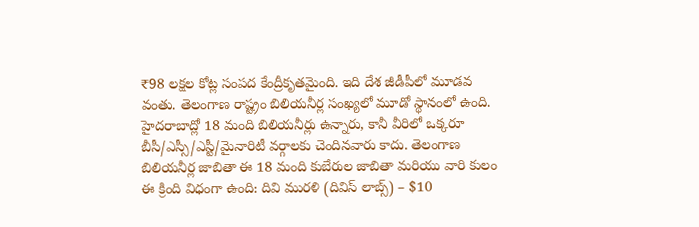₹98 లక్షల కోట్ల సంపద కేంద్రీకృతమైంది. ఇది దేశ జీడీపీలో మూడవ వంతు. తెలంగాణ రాష్ట్రం బిలియనీర్ల సంఖ్యలో మూడో స్థానంలో ఉంది. హైదరాబాద్లో 18 మంది బిలియనీర్లు ఉన్నారు, కానీ వీరిలో ఒక్కరూ బీసీ/ఎస్సీ/ఎస్టీ/మైనారిటీ వర్గాలకు చెందినవారు కాదు. తెలంగాణ బిలియనీర్ల జాబితా ఈ 18 మంది కుబేరుల జాబితా మరియు వారి కులం ఈ క్రింది విధంగా ఉంది: దివి మురళి (దివిస్ లాబ్స్) – $10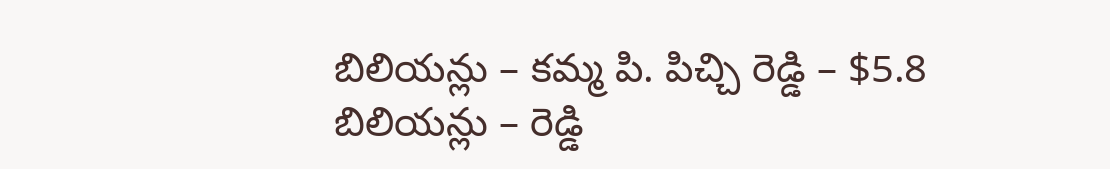బిలియన్లు – కమ్మ పి. పిచ్చి రెడ్డి – $5.8 బిలియన్లు – రెడ్డి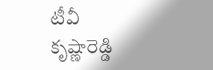టీవీ కృష్ణారెడ్డి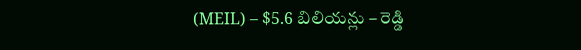(MEIL) – $5.6 బిలియన్లు – రెడ్డి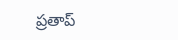ప్రతాప్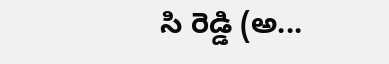సి రెడ్డి (అ...